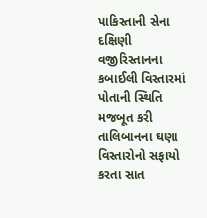પાકિસ્તાની સેના દક્ષિણી વજીરિસ્તાનના કબાઈલી વિસ્તારમાં પોતાની સ્થિતિ મજબૂત કરી તાલિબાનના ઘણા વિસ્તારોનો સફાયો કરતા સાત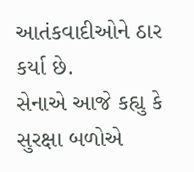આતંકવાદીઓને ઠાર કર્યા છે.
સેનાએ આજે કહ્યુ કે સુરક્ષા બળોએ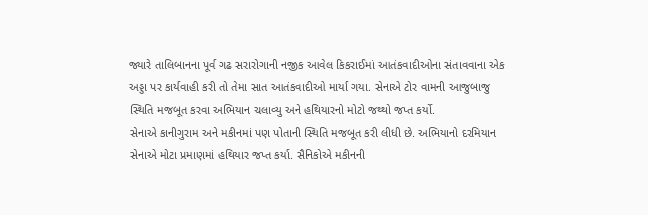જ્યારે તાલિબાનના પૂર્વ ગઢ સરારોગાની નજીક આવેલ કિકરાઈમાં આતંકવાદીઓના સંતાવવાના એક અડ્ડા પર કાર્યવાહી કરી તો તેમા સાત આતંકવાદીઓ માર્યા ગયા. સેનાએ ટોર વામની આજુબાજુ સ્થિતિ મજબૂત કરવા અભિયાન ચલાવ્યુ અને હથિયારનો મોટો જથ્થો જપ્ત કર્યો.
સેનાએ કાનીગુરામ અને મકીનમાં પણ પોતાની સ્થિતિ મજબૂત કરી લીધી છે. અભિયાનો દરમિયાન સેનાએ મોટા પ્રમાણમાં હથિયાર જપ્ત કર્યા. સૈનિકોએ મકીનની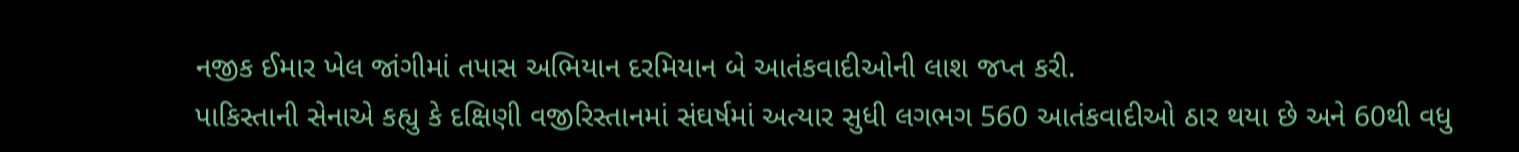નજીક ઈમાર ખેલ જાંગીમાં તપાસ અભિયાન દરમિયાન બે આતંકવાદીઓની લાશ જપ્ત કરી.
પાકિસ્તાની સેનાએ કહ્યુ કે દક્ષિણી વજીરિસ્તાનમાં સંઘર્ષમાં અત્યાર સુધી લગભગ 560 આતંકવાદીઓ ઠાર થયા છે અને 60થી વધુ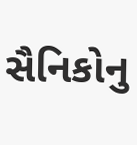સૈનિકોનુ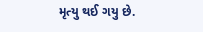મૃત્યુ થઈ ગયુ છે.